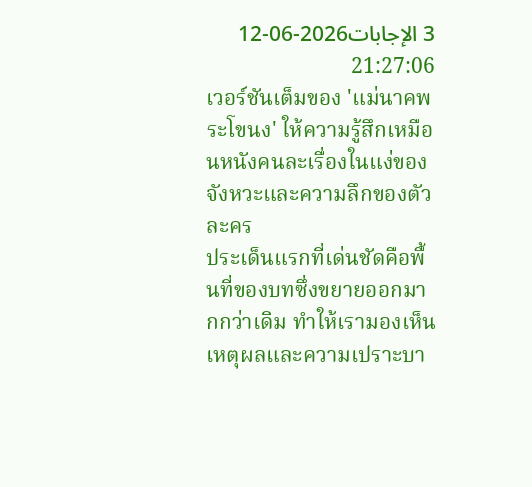3 الإجابات2026-06-12 21:27:06
เวอร์ชันเต็มของ 'แม่นาคพระโขนง' ให้ความรู้สึกเหมือนหนังคนละเรื่องในแง่ของจังหวะและความลึกของตัวละคร
ประเด็นแรกที่เด่นชัดคือพื้นที่ของบทซึ่งขยายออกมากกว่าเดิม ทำให้เรามองเห็นเหตุผลและความเปราะบา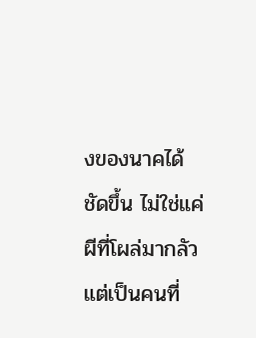งของนาคได้ชัดขึ้น ไม่ใช่แค่ผีที่โผล่มากลัว แต่เป็นคนที่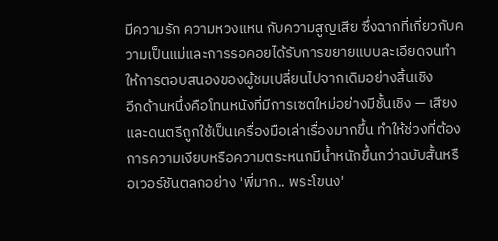มีความรัก ความหวงแหน กับความสูญเสีย ซึ่งฉากที่เกี่ยวกับความเป็นแม่และการรอคอยได้รับการขยายแบบละเอียดจนทำให้การตอบสนองของผู้ชมเปลี่ยนไปจากเดิมอย่างสิ้นเชิง
อีกด้านหนึ่งคือโทนหนังที่มีการเซตใหม่อย่างมีชั้นเชิง — เสียงและดนตรีถูกใช้เป็นเครื่องมือเล่าเรื่องมากขึ้น ทำให้ช่วงที่ต้องการความเงียบหรือความตระหนกมีน้ำหนักขึ้นกว่าฉบับสั้นหรือเวอร์ชันตลกอย่าง 'พี่มาก.. พระโขนง'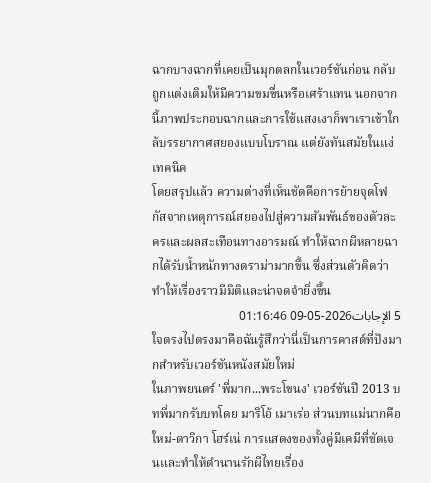ฉากบางฉากที่เคยเป็นมุกตลกในเวอร์ชันก่อน กลับถูกแต่งเติมให้มีความขมขื่นหรือเศร้าแทน นอกจากนี้ภาพประกอบฉากและการใช้แสงเงาก็พาเราเข้าใกล้บรรยากาศสยองแบบโบราณ แต่ยังทันสมัยในแง่เทคนิค
โดยสรุปแล้ว ความต่างที่เห็นชัดคือการย้ายจุดโฟกัสจากเหตุการณ์สยองไปสู่ความสัมพันธ์ของตัวละครและผลสะเทือนทางอารมณ์ ทำให้ฉากผีหลายฉากได้รับน้ำหนักทางดราม่ามากขึ้น ซึ่งส่วนตัวคิดว่าทำให้เรื่องราวมีมิติและน่าจดจำยิ่งขึ้น
5 الإجابات2026-05-09 01:16:46
ใจตรงไปตรงมาคือฉันรู้สึกว่านี่เป็นการคาสต์ที่ปังมากสำหรับเวอร์ชันหนังสมัยใหม่
ในภาพยนตร์ 'พี่มาก...พระโขนง' เวอร์ชันปี 2013 บทพี่มากรับบทโดย มาริโอ้ เมาเร่อ ส่วนบทแม่นากคือ ใหม่-ดาวิกา โฮร์เน่ การแสดงของทั้งคู่มีเคมีที่ชัดเจนและทำให้ตำนานรักผีไทยเรื่อง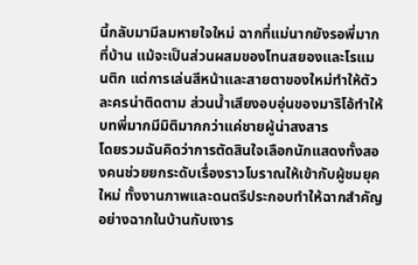นี้กลับมามีลมหายใจใหม่ ฉากที่แม่นากยังรอพี่มากที่บ้าน แม้จะเป็นส่วนผสมของโทนสยองและโรแมนติก แต่การเล่นสีหน้าและสายตาของใหม่ทำให้ตัวละครน่าติดตาม ส่วนน้ำเสียงอบอุ่นของมาริโอ้ทำให้บทพี่มากมีมิติมากกว่าแค่ชายผู้น่าสงสาร
โดยรวมฉันคิดว่าการตัดสินใจเลือกนักแสดงทั้งสองคนช่วยยกระดับเรื่องราวโบราณให้เข้ากับผู้ชมยุคใหม่ ทั้งงานภาพและดนตรีประกอบทำให้ฉากสำคัญอย่างฉากในบ้านกับเงาร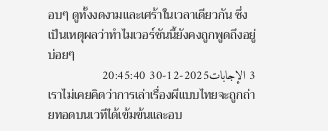อบๆ ดูทั้งงดงามและเศร้าในเวลาเดียวกัน ซึ่งเป็นเหตุผลว่าทำไมเวอร์ชันนี้ยังคงถูกพูดถึงอยู่บ่อยๆ
3 الإجابات2025-12-30 20:45:40
เราไม่เคยคิดว่าการเล่าเรื่องผีแบบไทยจะถูกถ่ายทอดบนเวทีได้เข้มข้นและอบ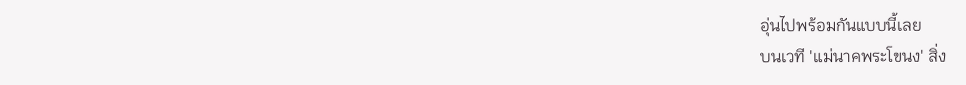อุ่นไปพร้อมกันแบบนี้เลย
บนเวที 'แม่นาคพระโขนง' สิ่ง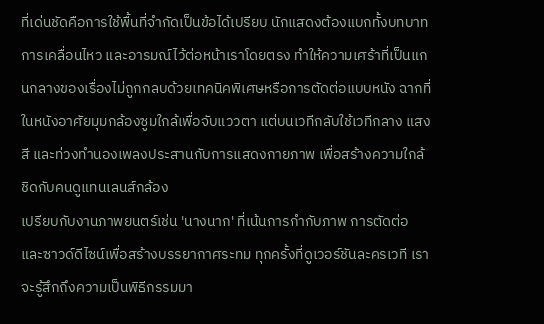ที่เด่นชัดคือการใช้พื้นที่จำกัดเป็นข้อได้เปรียบ นักแสดงต้องแบกทั้งบทบาท การเคลื่อนไหว และอารมณ์ไว้ต่อหน้าเราโดยตรง ทำให้ความเศร้าที่เป็นแกนกลางของเรื่องไม่ถูกกลบด้วยเทคนิคพิเศษหรือการตัดต่อแบบหนัง ฉากที่ในหนังอาศัยมุมกล้องซูมใกล้เพื่อจับแววตา แต่บนเวทีกลับใช้เวทีกลาง แสงสี และท่วงทำนองเพลงประสานกับการแสดงกายภาพ เพื่อสร้างความใกล้ชิดกับคนดูแทนเลนส์กล้อง
เปรียบกับงานภาพยนตร์เช่น 'นางนาก' ที่เน้นการกำกับภาพ การตัดต่อ และซาวด์ดีไซน์เพื่อสร้างบรรยากาศระทม ทุกครั้งที่ดูเวอร์ชันละครเวที เราจะรู้สึกถึงความเป็นพิธีกรรมมา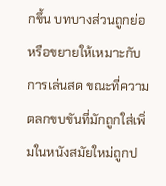กขึ้น บทบางส่วนถูกย่อหรือขยายให้เหมาะกับการเล่นสด ขณะที่ความตลกขบขันที่มักถูกใส่เพิ่มในหนังสมัยใหม่ถูกป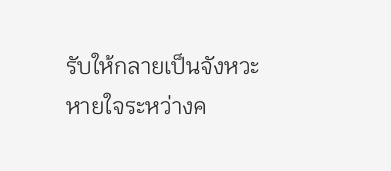รับให้กลายเป็นจังหวะหายใจระหว่างค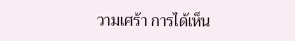วามเศร้า การได้เห็น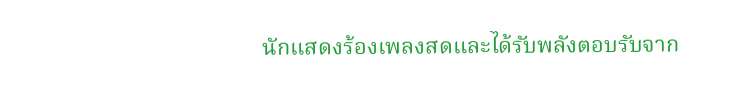นักแสดงร้องเพลงสดและได้รับพลังตอบรับจาก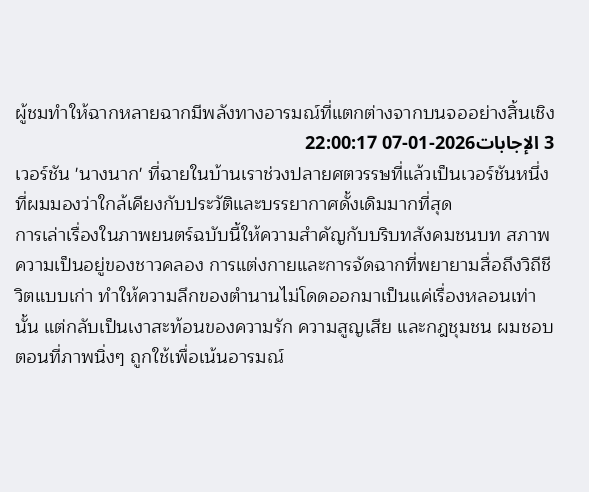ผู้ชมทำให้ฉากหลายฉากมีพลังทางอารมณ์ที่แตกต่างจากบนจออย่างสิ้นเชิง
3 الإجابات2026-01-07 22:00:17
เวอร์ชัน 'นางนาก' ที่ฉายในบ้านเราช่วงปลายศตวรรษที่แล้วเป็นเวอร์ชันหนึ่งที่ผมมองว่าใกล้เคียงกับประวัติและบรรยากาศดั้งเดิมมากที่สุด
การเล่าเรื่องในภาพยนตร์ฉบับนี้ให้ความสำคัญกับบริบทสังคมชนบท สภาพความเป็นอยู่ของชาวคลอง การแต่งกายและการจัดฉากที่พยายามสื่อถึงวิถีชีวิตแบบเก่า ทำให้ความลึกของตำนานไม่โดดออกมาเป็นแค่เรื่องหลอนเท่านั้น แต่กลับเป็นเงาสะท้อนของความรัก ความสูญเสีย และกฎชุมชน ผมชอบตอนที่ภาพนิ่งๆ ถูกใช้เพื่อเน้นอารมณ์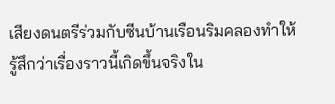เสียงดนตรีร่วมกับซีนบ้านเรือนริมคลองทำให้รู้สึกว่าเรื่องราวนี้เกิดขึ้นจริงใน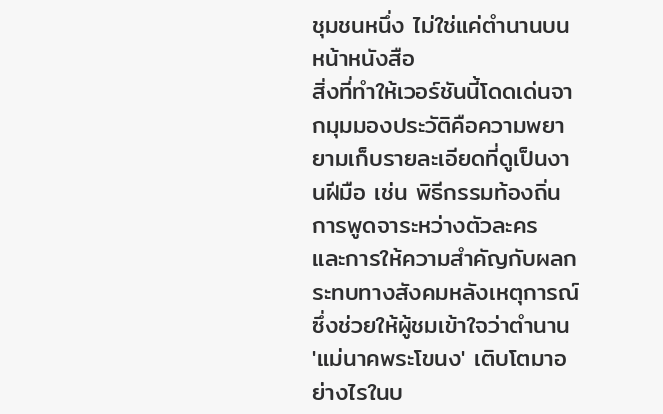ชุมชนหนึ่ง ไม่ใช่แค่ตำนานบนหน้าหนังสือ
สิ่งที่ทำให้เวอร์ชันนี้โดดเด่นจากมุมมองประวัติคือความพยายามเก็บรายละเอียดที่ดูเป็นงานฝีมือ เช่น พิธีกรรมท้องถิ่น การพูดจาระหว่างตัวละคร และการให้ความสำคัญกับผลกระทบทางสังคมหลังเหตุการณ์ ซึ่งช่วยให้ผู้ชมเข้าใจว่าตำนาน 'แม่นาคพระโขนง' เติบโตมาอย่างไรในบ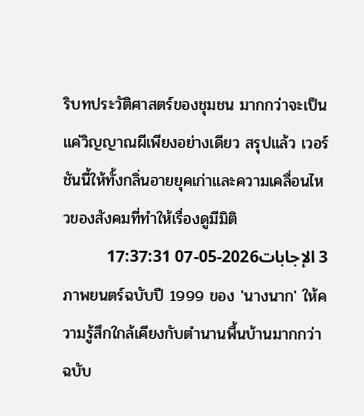ริบทประวัติศาสตร์ของชุมชน มากกว่าจะเป็นแค่วิญญาณผีเพียงอย่างเดียว สรุปแล้ว เวอร์ชันนี้ให้ทั้งกลิ่นอายยุคเก่าและความเคลื่อนไหวของสังคมที่ทำให้เรื่องดูมีมิติ
3 الإجابات2026-05-07 17:37:31
ภาพยนตร์ฉบับปี 1999 ของ 'นางนาก' ให้ความรู้สึกใกล้เคียงกับตำนานพื้นบ้านมากกว่าฉบับ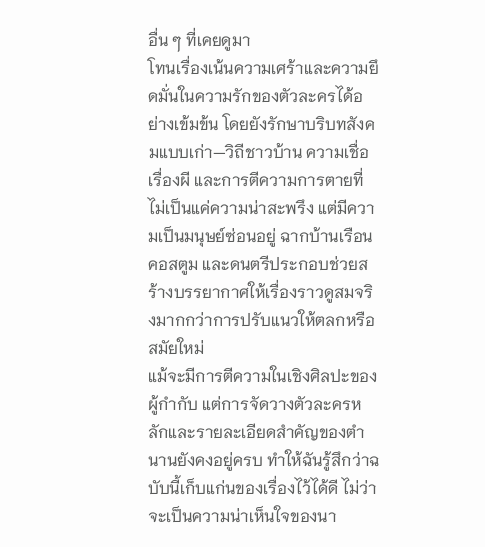อื่น ๆ ที่เคยดูมา
โทนเรื่องเน้นความเศร้าและความยึดมั่นในความรักของตัวละครได้อย่างเข้มข้น โดยยังรักษาบริบทสังคมแบบเก่า—วิถีชาวบ้าน ความเชื่อเรื่องผี และการตีความการตายที่ไม่เป็นแค่ความน่าสะพรึง แต่มีความเป็นมนุษย์ซ่อนอยู่ ฉากบ้านเรือน คอสตูม และดนตรีประกอบช่วยสร้างบรรยากาศให้เรื่องราวดูสมจริงมากกว่าการปรับแนวให้ตลกหรือสมัยใหม่
แม้จะมีการตีความในเชิงศิลปะของผู้กำกับ แต่การจัดวางตัวละครหลักและรายละเอียดสำคัญของตำนานยังคงอยู่ครบ ทำให้ฉันรู้สึกว่าฉบับนี้เก็บแก่นของเรื่องไว้ได้ดี ไม่ว่าจะเป็นความน่าเห็นใจของนา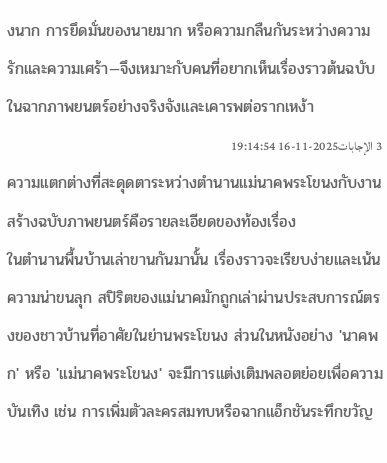งนาก การยึดมั่นของนายมาก หรือความกลืนกันระหว่างความรักและความเศร้า—จึงเหมาะกับคนที่อยากเห็นเรื่องราวต้นฉบับในฉากภาพยนตร์อย่างจริงจังและเคารพต่อรากเหง้า
3 الإجابات2025-11-16 19:14:54
ความแตกต่างที่สะดุดตาระหว่างตำนานแม่นาคพระโขนงกับงานสร้างฉบับภาพยนตร์คือรายละเอียดของท้องเรื่อง
ในตำนานพื้นบ้านเล่าขานกันมานั้น เรื่องราวจะเรียบง่ายและเน้นความน่าขนลุก สปิริตของแม่นาคมักถูกเล่าผ่านประสบการณ์ตรงของชาวบ้านที่อาศัยในย่านพระโขนง ส่วนในหนังอย่าง 'นาคพก' หรือ 'แม่นาคพระโขนง' จะมีการแต่งเติมพลอตย่อยเพื่อความบันเทิง เช่น การเพิ่มตัวละครสมทบหรือฉากแอ็กชันระทึกขวัญ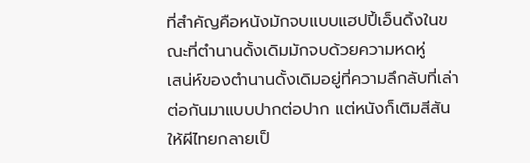ที่สำคัญคือหนังมักจบแบบแฮปปี้เอ็นดิ้งในขณะที่ตำนานดั้งเดิมมักจบด้วยความหดหู่
เสน่ห์ของตำนานดั้งเดิมอยู่ที่ความลึกลับที่เล่าต่อกันมาแบบปากต่อปาก แต่หนังก็เติมสีสันให้ผีไทยกลายเป็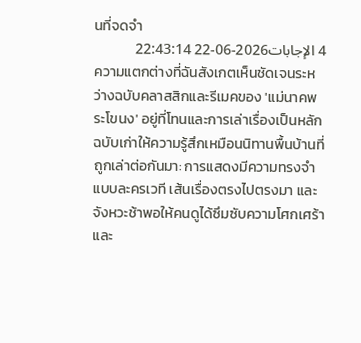นที่จดจำ
4 الإجابات2026-06-22 22:43:14
ความแตกต่างที่ฉันสังเกตเห็นชัดเจนระหว่างฉบับคลาสสิกและรีเมคของ 'แม่นาคพระโขนง' อยู่ที่โทนและการเล่าเรื่องเป็นหลัก
ฉบับเก่าให้ความรู้สึกเหมือนนิทานพื้นบ้านที่ถูกเล่าต่อกันมา: การแสดงมีความทรงจำแบบละครเวที เส้นเรื่องตรงไปตรงมา และจังหวะช้าพอให้คนดูได้ซึมซับความโศกเศร้าและ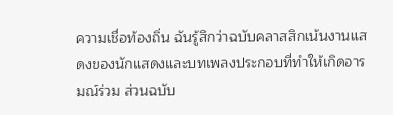ความเชื่อท้องถิ่น ฉันรู้สึกว่าฉบับคลาสสิกเน้นงานแสดงของนักแสดงและบทเพลงประกอบที่ทำให้เกิดอารมณ์ร่วม ส่วนฉบับ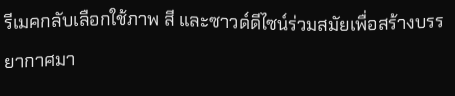รีเมคกลับเลือกใช้ภาพ สี และซาวด์ดีไซน์ร่วมสมัยเพื่อสร้างบรรยากาศมา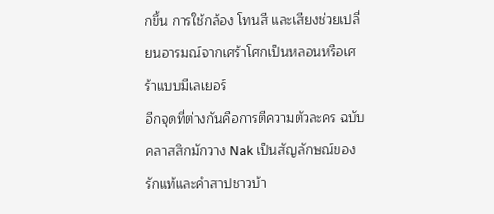กขึ้น การใช้กล้อง โทนสี และเสียงช่วยเปลี่ยนอารมณ์จากเศร้าโศกเป็นหลอนหรือเศร้าแบบมีเลเยอร์
อีกจุดที่ต่างกันคือการตีความตัวละคร ฉบับคลาสสิกมักวาง Nak เป็นสัญลักษณ์ของรักแท้และคำสาปชาวบ้า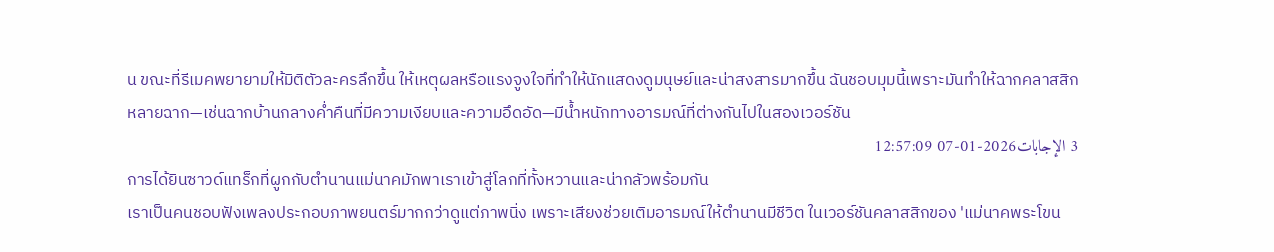น ขณะที่รีเมคพยายามให้มิติตัวละครลึกขึ้น ให้เหตุผลหรือแรงจูงใจที่ทำให้นักแสดงดูมนุษย์และน่าสงสารมากขึ้น ฉันชอบมุมนี้เพราะมันทำให้ฉากคลาสสิกหลายฉาก—เช่นฉากบ้านกลางค่ำคืนที่มีความเงียบและความอึดอัด—มีน้ำหนักทางอารมณ์ที่ต่างกันไปในสองเวอร์ชัน
3 الإجابات2026-01-07 12:57:09
การได้ยินซาวด์แทร็กที่ผูกกับตำนานแม่นาคมักพาเราเข้าสู่โลกที่ทั้งหวานและน่ากลัวพร้อมกัน
เราเป็นคนชอบฟังเพลงประกอบภาพยนตร์มากกว่าดูแต่ภาพนิ่ง เพราะเสียงช่วยเติมอารมณ์ให้ตำนานมีชีวิต ในเวอร์ชันคลาสสิกของ 'แม่นาคพระโขน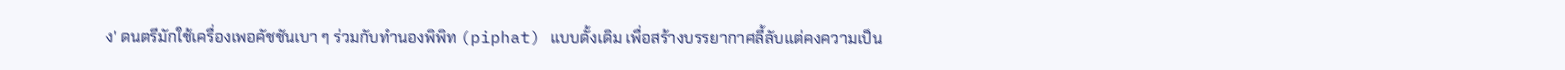ง' ดนตรีมักใช้เครื่องเพอคัชชันเบา ๆ ร่วมกับทำนองพิพิท (piphat) แบบดั้งเดิม เพื่อสร้างบรรยากาศลี้ลับแต่คงความเป็น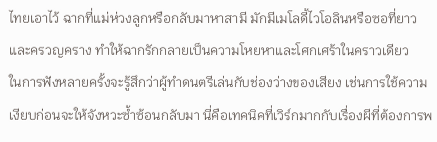ไทยเอาไว้ ฉากที่แม่ห่วงลูกหรือกลับมาหาสามี มักมีเมโลดี้ไวโอลินหรือซอที่ยาวและครวญคราง ทำให้ฉากรักกลายเป็นความโหยหาและโศกเศร้าในคราวเดียว
ในการฟังหลายครั้งจะรู้สึกว่าผู้ทำดนตรีเล่นกับช่องว่างของเสียง เช่นการใช้ความเงียบก่อนจะให้จังหวะซ้ำซ้อนกลับมา นี่คือเทคนิคที่เวิร์กมากกับเรื่องผีที่ต้องการพ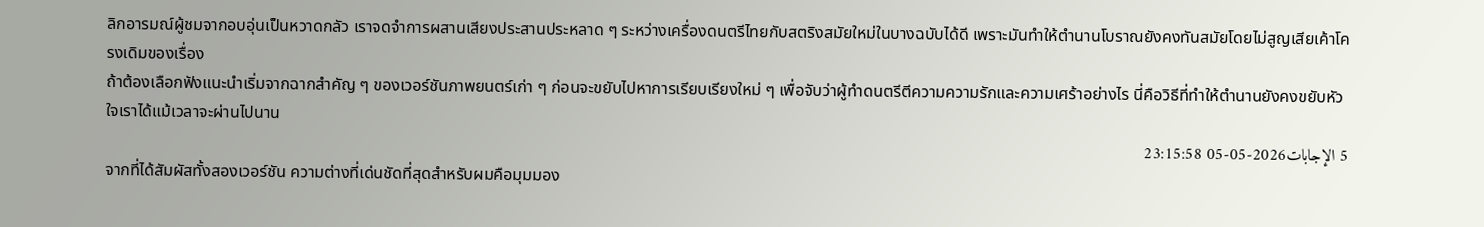ลิกอารมณ์ผู้ชมจากอบอุ่นเป็นหวาดกลัว เราจดจำการผสานเสียงประสานประหลาด ๆ ระหว่างเครื่องดนตรีไทยกับสตริงสมัยใหม่ในบางฉบับได้ดี เพราะมันทำให้ตำนานโบราณยังคงทันสมัยโดยไม่สูญเสียเค้าโครงเดิมของเรื่อง
ถ้าต้องเลือกฟังแนะนำเริ่มจากฉากสำคัญ ๆ ของเวอร์ชันภาพยนตร์เก่า ๆ ก่อนจะขยับไปหาการเรียบเรียงใหม่ ๆ เพื่อจับว่าผู้ทำดนตรีตีความความรักและความเศร้าอย่างไร นี่คือวิธีที่ทำให้ตำนานยังคงขยับหัวใจเราได้แม้เวลาจะผ่านไปนาน
5 الإجابات2026-05-05 23:15:58
จากที่ได้สัมผัสทั้งสองเวอร์ชัน ความต่างที่เด่นชัดที่สุดสำหรับผมคือมุมมอง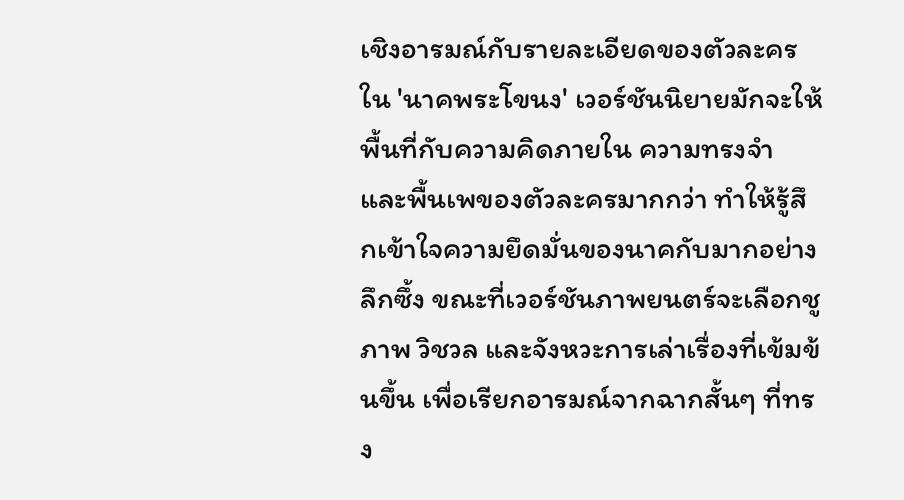เชิงอารมณ์กับรายละเอียดของตัวละครใน 'นาคพระโขนง' เวอร์ชันนิยายมักจะให้พื้นที่กับความคิดภายใน ความทรงจำ และพื้นเพของตัวละครมากกว่า ทำให้รู้สึกเข้าใจความยึดมั่นของนาคกับมากอย่างลึกซึ้ง ขณะที่เวอร์ชันภาพยนตร์จะเลือกชูภาพ วิชวล และจังหวะการเล่าเรื่องที่เข้มข้นขึ้น เพื่อเรียกอารมณ์จากฉากสั้นๆ ที่ทรง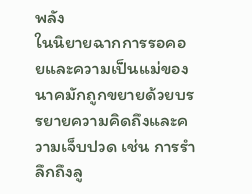พลัง
ในนิยายฉากการรอคอยและความเป็นแม่ของนาคมักถูกขยายด้วยบรรยายความคิดถึงและความเจ็บปวด เช่น การรำลึกถึงลู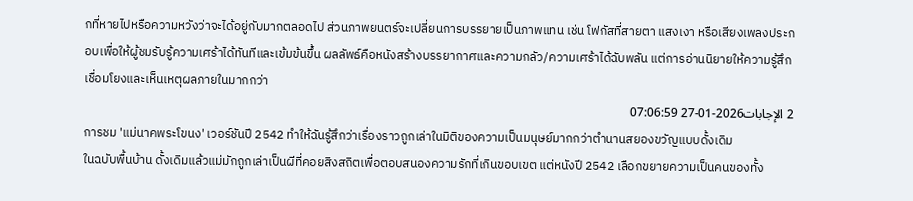กที่หายไปหรือความหวังว่าจะได้อยู่กับมากตลอดไป ส่วนภาพยนตร์จะเปลี่ยนการบรรยายเป็นภาพแทน เช่น โฟกัสที่สายตา แสงเงา หรือเสียงเพลงประกอบเพื่อให้ผู้ชมรับรู้ความเศร้าได้ทันทีและเข้มข้นขึ้น ผลลัพธ์คือหนังสร้างบรรยากาศและความกลัว/ความเศร้าได้ฉับพลัน แต่การอ่านนิยายให้ความรู้สึกเชื่อมโยงและเห็นเหตุผลภายในมากกว่า
2 الإجابات2026-01-27 07:06:59
การชม 'แม่นาคพระโขนง' เวอร์ชันปี 2542 ทำให้ฉันรู้สึกว่าเรื่องราวถูกเล่าในมิติของความเป็นมนุษย์มากกว่าตำนานสยองขวัญแบบดั้งเดิม
ในฉบับพื้นบ้าน ดั้งเดิมแล้วแม่มักถูกเล่าเป็นผีที่คอยสิงสถิตเพื่อตอบสนองความรักที่เกินขอบเขต แต่หนังปี 2542 เลือกขยายความเป็นคนของทั้ง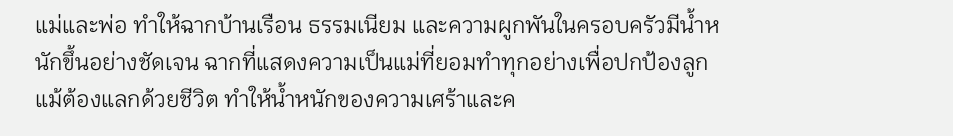แม่และพ่อ ทำให้ฉากบ้านเรือน ธรรมเนียม และความผูกพันในครอบครัวมีน้ำหนักขึ้นอย่างชัดเจน ฉากที่แสดงความเป็นแม่ที่ยอมทำทุกอย่างเพื่อปกป้องลูก แม้ต้องแลกด้วยชีวิต ทำให้น้ำหนักของความเศร้าและค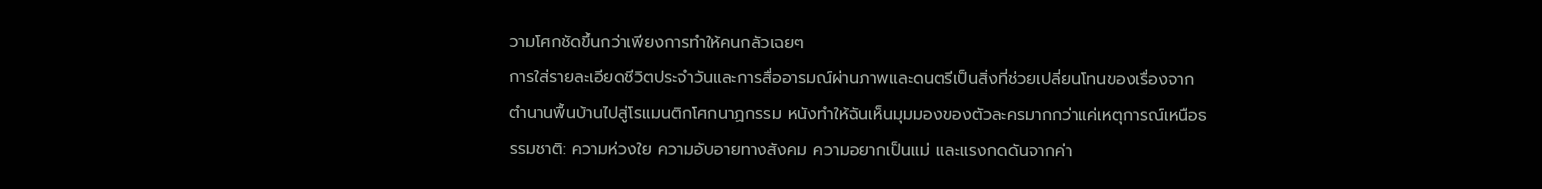วามโศกชัดขึ้นกว่าเพียงการทำให้คนกลัวเฉยๆ
การใส่รายละเอียดชีวิตประจำวันและการสื่ออารมณ์ผ่านภาพและดนตรีเป็นสิ่งที่ช่วยเปลี่ยนโทนของเรื่องจากตำนานพื้นบ้านไปสู่โรแมนติกโศกนาฏกรรม หนังทำให้ฉันเห็นมุมมองของตัวละครมากกว่าแค่เหตุการณ์เหนือธรรมชาติ: ความห่วงใย ความอับอายทางสังคม ความอยากเป็นแม่ และแรงกดดันจากค่า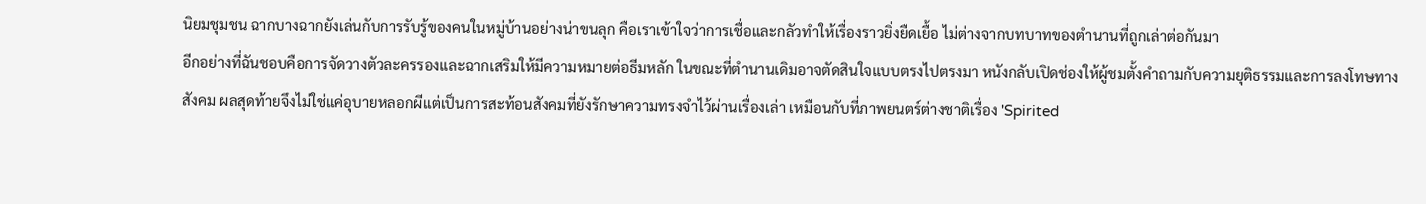นิยมชุมชน ฉากบางฉากยังเล่นกับการรับรู้ของคนในหมู่บ้านอย่างน่าขนลุก คือเราเข้าใจว่าการเชื่อและกลัวทำให้เรื่องราวยิ่งยืดเยื้อ ไม่ต่างจากบทบาทของตำนานที่ถูกเล่าต่อกันมา
อีกอย่างที่ฉันชอบคือการจัดวางตัวละครรองและฉากเสริมให้มีความหมายต่อธีมหลัก ในขณะที่ตำนานเดิมอาจตัดสินใจแบบตรงไปตรงมา หนังกลับเปิดช่องให้ผู้ชมตั้งคำถามกับความยุติธรรมและการลงโทษทางสังคม ผลสุดท้ายจึงไม่ใช่แค่อุบายหลอกผีแต่เป็นการสะท้อนสังคมที่ยังรักษาความทรงจำไว้ผ่านเรื่องเล่า เหมือนกับที่ภาพยนตร์ต่างชาติเรื่อง 'Spirited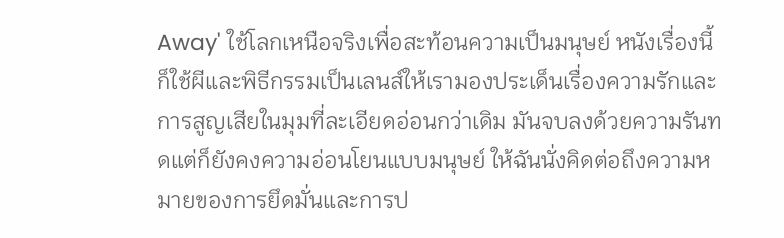Away' ใช้โลกเหนือจริงเพื่อสะท้อนความเป็นมนุษย์ หนังเรื่องนี้ก็ใช้ผีและพิธีกรรมเป็นเลนส์ให้เรามองประเด็นเรื่องความรักและการสูญเสียในมุมที่ละเอียดอ่อนกว่าเดิม มันจบลงด้วยความรันทดแต่ก็ยังคงความอ่อนโยนแบบมนุษย์ ให้ฉันนั่งคิดต่อถึงความหมายของการยึดมั่นและการป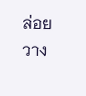ล่อยวาง